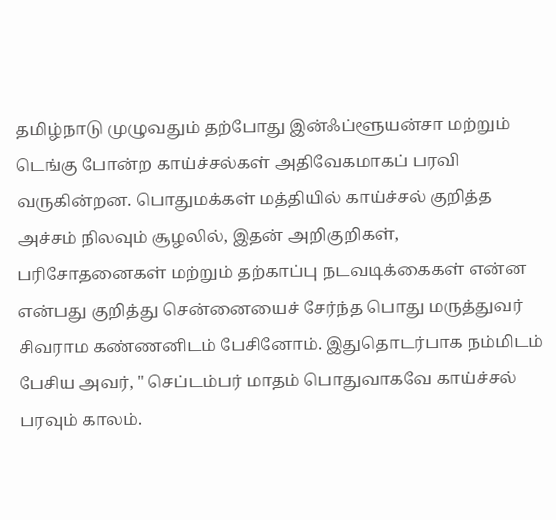தமிழ்நாடு முழுவதும் தற்போது இன்ஃப்ளூயன்சா மற்றும் டெங்கு போன்ற காய்ச்சல்கள் அதிவேகமாகப் பரவி வருகின்றன. பொதுமக்கள் மத்தியில் காய்ச்சல் குறித்த அச்சம் நிலவும் சூழலில், இதன் அறிகுறிகள், பரிசோதனைகள் மற்றும் தற்காப்பு நடவடிக்கைகள் என்ன என்பது குறித்து சென்னையைச் சேர்ந்த பொது மருத்துவர் சிவராம கண்ணனிடம் பேசினோம். இதுதொடர்பாக நம்மிடம் பேசிய அவர், " செப்டம்பர் மாதம் பொதுவாகவே காய்ச்சல் பரவும் காலம்.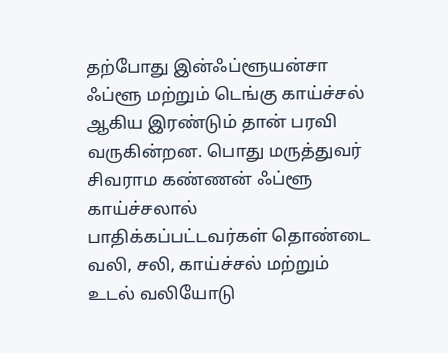தற்போது இன்ஃப்ளூயன்சா ஃப்ளூ மற்றும் டெங்கு காய்ச்சல் ஆகிய இரண்டும் தான் பரவி வருகின்றன. பொது மருத்துவர் சிவராம கண்ணன் ஃப்ளூ காய்ச்சலால் பாதிக்கப்பட்டவர்கள் தொண்டை வலி, சலி, காய்ச்சல் மற்றும் உடல் வலியோடு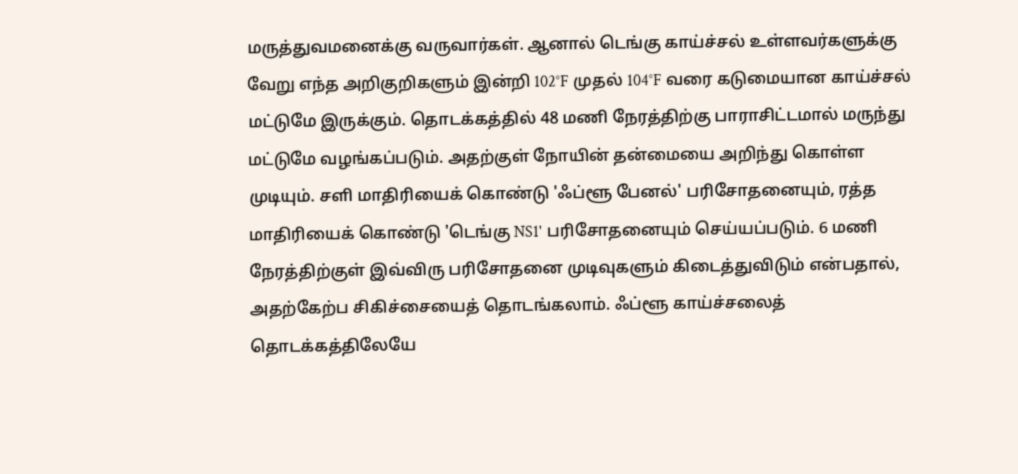மருத்துவமனைக்கு வருவார்கள். ஆனால் டெங்கு காய்ச்சல் உள்ளவர்களுக்கு வேறு எந்த அறிகுறிகளும் இன்றி 102°F முதல் 104°F வரை கடுமையான காய்ச்சல் மட்டுமே இருக்கும். தொடக்கத்தில் 48 மணி நேரத்திற்கு பாராசிட்டமால் மருந்து மட்டுமே வழங்கப்படும். அதற்குள் நோயின் தன்மையை அறிந்து கொள்ள முடியும். சளி மாதிரியைக் கொண்டு 'ஃப்ளூ பேனல்' பரிசோதனையும், ரத்த மாதிரியைக் கொண்டு 'டெங்கு NS1' பரிசோதனையும் செய்யப்படும். 6 மணி நேரத்திற்குள் இவ்விரு பரிசோதனை முடிவுகளும் கிடைத்துவிடும் என்பதால், அதற்கேற்ப சிகிச்சையைத் தொடங்கலாம். ஃப்ளூ காய்ச்சலைத் தொடக்கத்திலேயே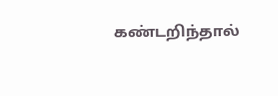கண்டறிந்தால்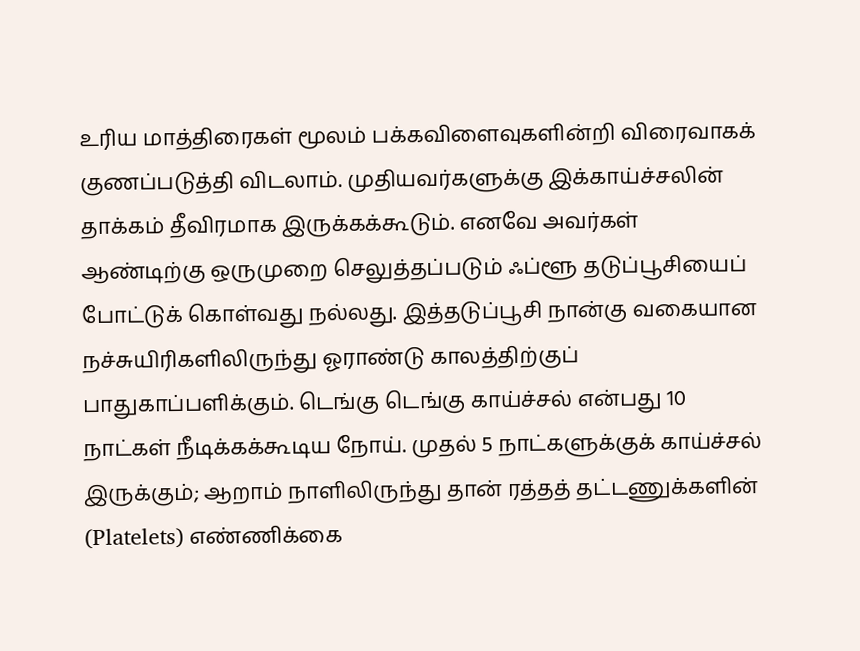உரிய மாத்திரைகள் மூலம் பக்கவிளைவுகளின்றி விரைவாகக் குணப்படுத்தி விடலாம். முதியவர்களுக்கு இக்காய்ச்சலின் தாக்கம் தீவிரமாக இருக்கக்கூடும். எனவே அவர்கள் ஆண்டிற்கு ஒருமுறை செலுத்தப்படும் ஃப்ளூ தடுப்பூசியைப் போட்டுக் கொள்வது நல்லது. இத்தடுப்பூசி நான்கு வகையான நச்சுயிரிகளிலிருந்து ஓராண்டு காலத்திற்குப் பாதுகாப்பளிக்கும். டெங்கு டெங்கு காய்ச்சல் என்பது 10 நாட்கள் நீடிக்கக்கூடிய நோய். முதல் 5 நாட்களுக்குக் காய்ச்சல் இருக்கும்; ஆறாம் நாளிலிருந்து தான் ரத்தத் தட்டணுக்களின் (Platelets) எண்ணிக்கை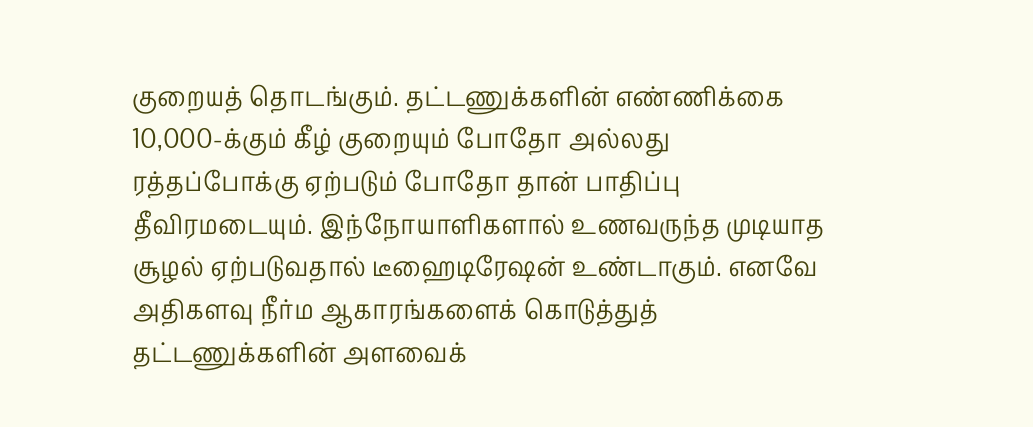குறையத் தொடங்கும். தட்டணுக்களின் எண்ணிக்கை 10,000-க்கும் கீழ் குறையும் போதோ அல்லது ரத்தப்போக்கு ஏற்படும் போதோ தான் பாதிப்பு தீவிரமடையும். இந்நோயாளிகளால் உணவருந்த முடியாத சூழல் ஏற்படுவதால் டீஹைடிரேஷன் உண்டாகும். எனவே அதிகளவு நீர்ம ஆகாரங்களைக் கொடுத்துத் தட்டணுக்களின் அளவைக்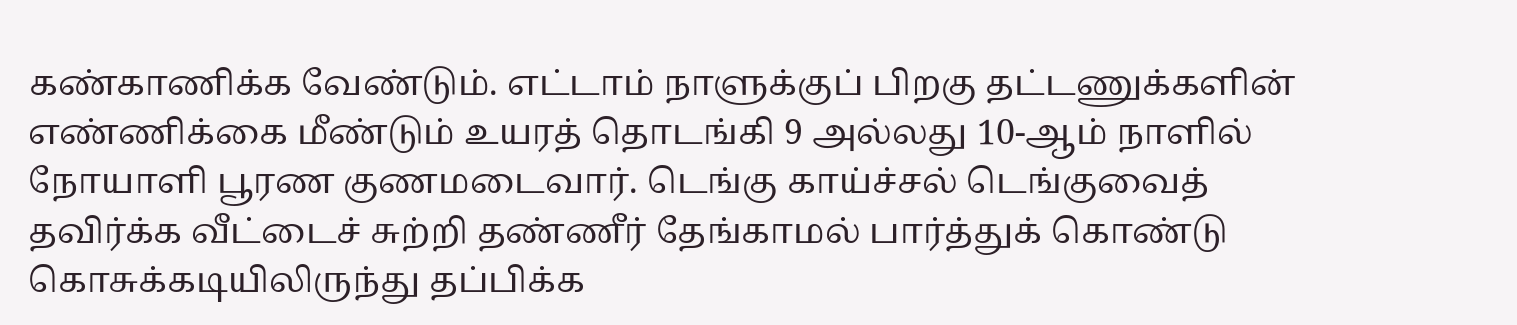கண்காணிக்க வேண்டும். எட்டாம் நாளுக்குப் பிறகு தட்டணுக்களின் எண்ணிக்கை மீண்டும் உயரத் தொடங்கி 9 அல்லது 10-ஆம் நாளில் நோயாளி பூரண குணமடைவார். டெங்கு காய்ச்சல் டெங்குவைத் தவிர்க்க வீட்டைச் சுற்றி தண்ணீர் தேங்காமல் பார்த்துக் கொண்டு கொசுக்கடியிலிருந்து தப்பிக்க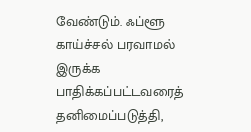வேண்டும். ஃப்ளூ காய்ச்சல் பரவாமல் இருக்க பாதிக்கப்பட்டவரைத் தனிமைப்படுத்தி,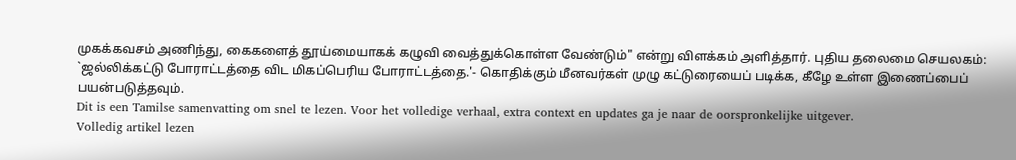முகக்கவசம் அணிந்து, கைகளைத் தூய்மையாகக் கழுவி வைத்துக்கொள்ள வேண்டும்" என்று விளக்கம் அளித்தார். புதிய தலைமை செயலகம்: `ஜல்லிக்கட்டு போராட்டத்தை விட மிகப்பெரிய போராட்டத்தை.'- கொதிக்கும் மீனவர்கள் முழு கட்டுரையைப் படிக்க, கீழே உள்ள இணைப்பைப் பயன்படுத்தவும்.
Dit is een Tamilse samenvatting om snel te lezen. Voor het volledige verhaal, extra context en updates ga je naar de oorspronkelijke uitgever.
Volledig artikel lezen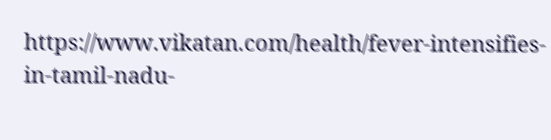https://www.vikatan.com/health/fever-intensifies-in-tamil-nadu-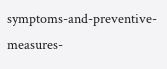symptoms-and-preventive-measures-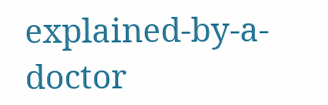explained-by-a-doctor